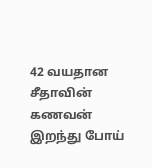42 வயதான சீதாவின் கணவன் இறந்து போய்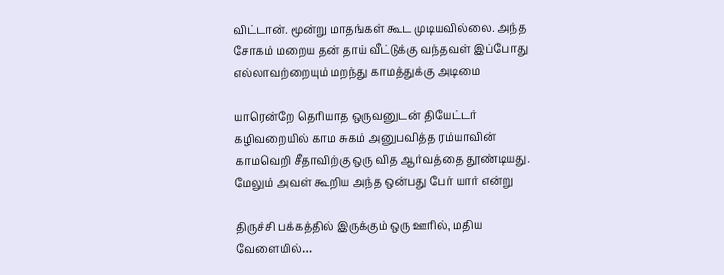விட்டான். மூன்று மாதங்கள் கூட முடியவில்லை. அந்த சோகம் மறைய தன் தாய் வீட்டுக்கு வந்தவள் இப்போது எல்லாவற்றையும் மறந்து காமத்துக்கு அடிமை

யாரென்றே தெரியாத ஒருவனுடன் தியேட்டர் கழிவறையில் காம சுகம் அனுபவித்த ரம்யாவின் காமவெறி சீதாவிற்கு ஒரு வித ஆர்வத்தை தூண்டியது. மேலும் அவள் கூறிய அந்த ஒன்பது பேர் யார் என்று

திருச்சி பக்கத்தில் இருக்கும் ஒரு ஊரில், மதிய வேளையில்…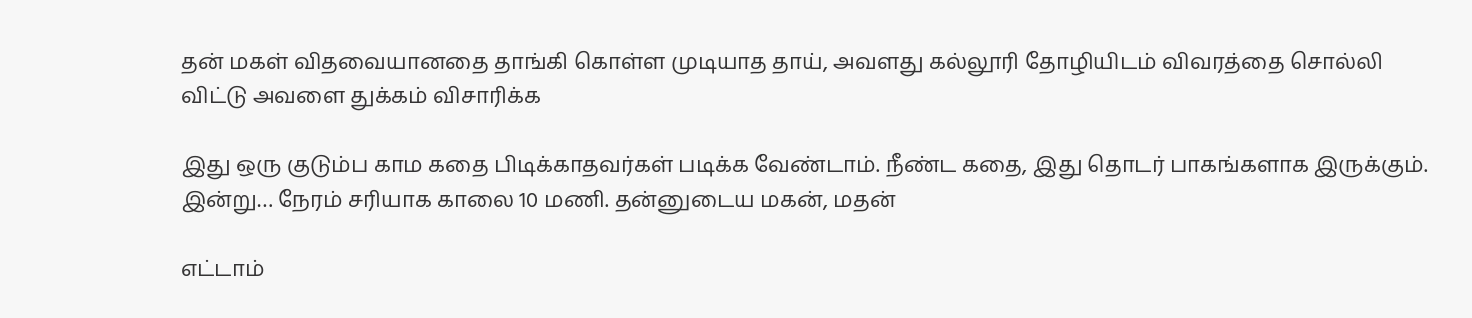தன் மகள் விதவையானதை தாங்கி கொள்ள முடியாத தாய், அவளது கல்லூரி தோழியிடம் விவரத்தை சொல்லி விட்டு அவளை துக்கம் விசாரிக்க

இது ஒரு குடும்ப காம கதை பிடிக்காதவர்கள் படிக்க வேண்டாம். நீண்ட கதை, இது தொடர் பாகங்களாக இருக்கும். இன்று… நேரம் சரியாக காலை 10 மணி. தன்னுடைய மகன், மதன்

எட்டாம்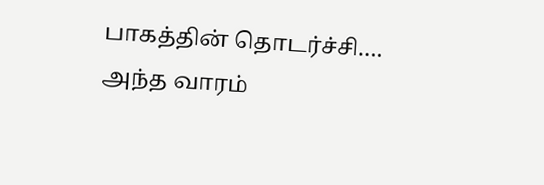பாகத்தின் தொடர்ச்சி…. அந்த வாரம்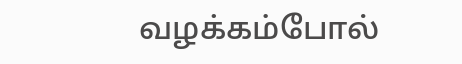வழக்கம்போல்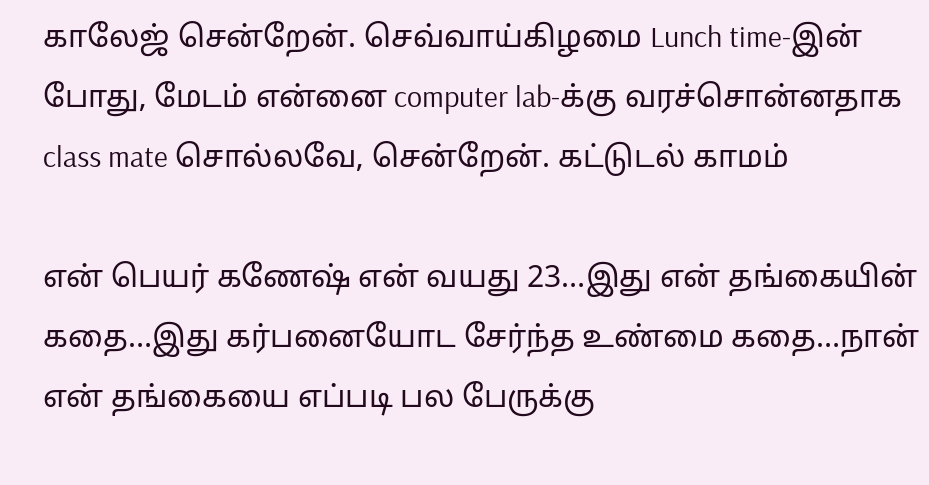காலேஜ் சென்றேன். செவ்வாய்கிழமை Lunch time-இன் போது, மேடம் என்னை computer lab-க்கு வரச்சொன்னதாக class mate சொல்லவே, சென்றேன். கட்டுடல் காமம்

என் பெயர் கணேஷ் என் வயது 23…இது என் தங்கையின் கதை…இது கர்பனையோட சேர்ந்த உண்மை கதை…நான் என் தங்கையை எப்படி பல பேருக்கு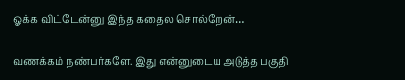ஓக்க விட்டேன்னு இந்த கதைல சொல்றேன்…

வணக்கம் நண்பர்களே. இது என்னுடைய அடுத்த பகுதி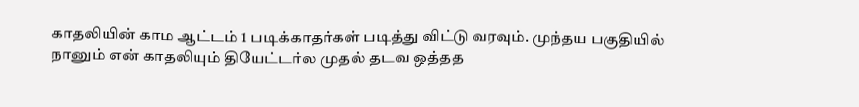காதலியின் காம ஆட்டம் 1 படிக்காதர்கள் படித்து விட்டு வரவும். முந்தய பகுதியில் நானும் என் காதலியும் தியேட்டர்ல முதல் தடவ ஒத்தத